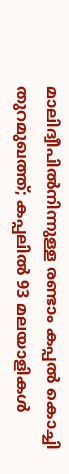മാലിദ്വീപില്‍നിന്നുള്ള രണ്ടാം കപ്പല്‍ കൊച്ചി തുറമുഖത്ത്; കപ്പലില്‍ 93 മലയാളികള്‍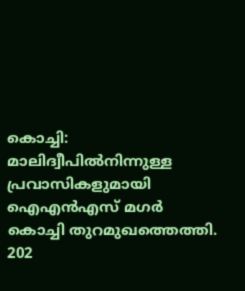കൊച്ചി: മാലിദ്വീപില്‍നിന്നുള്ള പ്രവാസികളുമായി ഐഎന്‍എസ് മഗര്‍ കൊച്ചി തുറമുഖത്തെത്തി. 202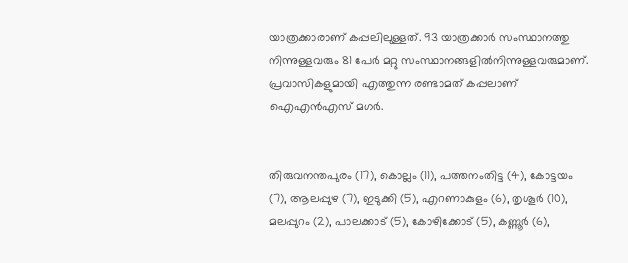യാത്രക്കാരാണ് കപ്പലിലുള്ളത്. 93 യാത്രക്കാര്‍ സംസ്ഥാനത്തു നിന്നുള്ളവരും 81 പേര്‍ മറ്റു സംസ്ഥാനങ്ങളില്‍നിന്നുള്ളവരുമാണ്. പ്രവാസികളുമായി എത്തുന്ന രണ്ടാമത് കപ്പലാണ് ഐഎന്‍എസ് മഗര്‍.


തിരുവനന്തപുരം (17), കൊല്ലം (11), പത്തനംതിട്ട (4), കോട്ടയം (7), ആലപ്പുഴ (7), ഇടുക്കി (5), എറണാകുളം (6), തൃശൂര്‍ (10), മലപ്പുറം (2), പാലക്കാട് (5), കോഴിക്കോട് (5), കണ്ണൂര്‍ (6),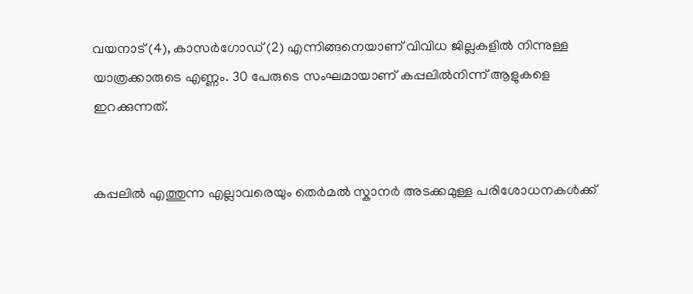വയനാട് (4), കാസര്‍ഗോഡ് (2) എന്നിങ്ങനെയാണ് വിവിധ ജില്ലകളില്‍ നിന്നുള്ള യാത്രക്കാരുടെ എണ്ണം. 30 പേരുടെ സംഘമായാണ് കപ്പലില്‍നിന്ന് ആളുകളെ ഇറക്കുന്നത്.


കപ്പലില്‍ എത്തുന്ന എല്ലാവരെയും തെര്‍മല്‍ സ്കാനര്‍ അടക്കമുള്ള പരിശോധനകള്‍ക്ക്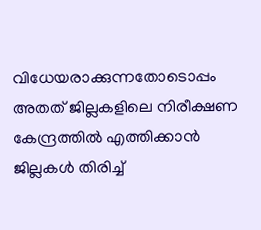വിധേയരാക്കുന്നതോടൊപ്പം അതത് ജില്ലകളിലെ നിരീക്ഷണ കേന്ദ്രത്തില്‍ എത്തിക്കാന്‍ ജില്ലകള്‍ തിരിച്ച്‌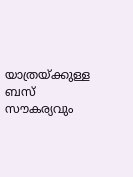യാത്രയ്ക്കുള്ള ബസ് സൗകര്യവും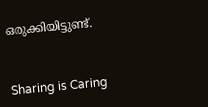ഒരുക്കിയിട്ടുണ്ട്.



Sharing is Caring